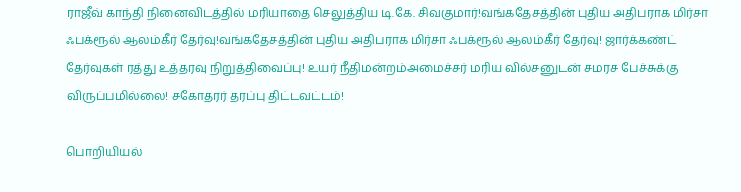ராஜீவ் காந்தி நினைவிடத்தில் மரியாதை செலுத்திய டி.கே. சிவகுமார்!வங்கதேசத்தின் புதிய அதிபராக மிர்சா ஃபக்ரூல் ஆலம்கீர் தேர்வு!வங்கதேசத்தின் புதிய அதிபராக மிர்சா ஃபக்ரூல் ஆலம்கீர் தேர்வு! ஜார்க்கண்ட் தேர்வுகள் ரத்து உத்தரவு நிறுத்திவைப்பு! உயர் நீதிமன்றம்அமைச்சர் மரிய வில்சனுடன் சமரச பேச்சுக்கு விருப்பமில்லை! சகோதரர் தரப்பு திட்டவட்டம்!

பொறியியல்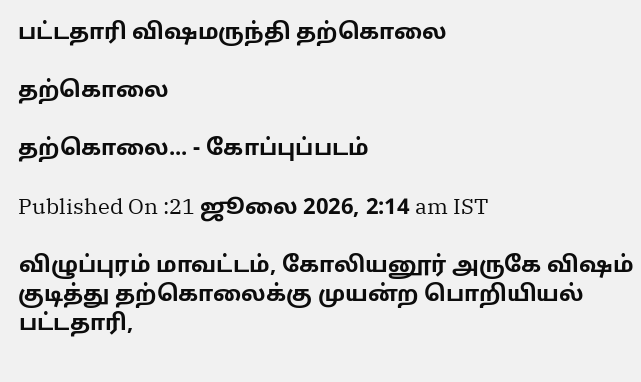பட்டதாரி விஷமருந்தி தற்கொலை

தற்கொலை

தற்கொலை... - கோப்புப்படம்

Published On :21 ஜூலை 2026, 2:14 am IST

விழுப்புரம் மாவட்டம், கோலியனூர் அருகே விஷம் குடித்து தற்கொலைக்கு முயன்ற பொறியியல் பட்டதாரி,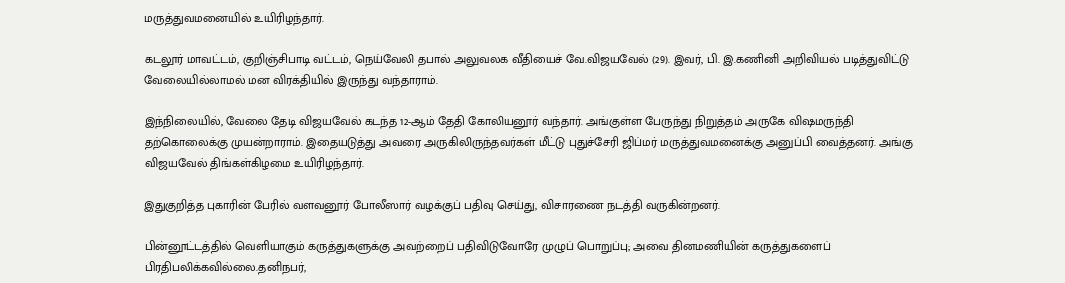மருத்துவமனையில் உயிரிழந்தார்.

கடலூர் மாவட்டம், குறிஞ்சிபாடி வட்டம், நெய்வேலி தபால் அலுவலக வீதியைச் வே.விஜயவேல் (29). இவர், பி. இ.கணினி அறிவியல் படித்துவிட்டு வேலையில்லாமல் மன விரக்தியில் இருந்து வந்தாராம்.

இந்நிலையில், வேலை தேடி விஜயவேல் கடந்த 12-ஆம் தேதி கோலியனூர் வந்தார். அங்குள்ள பேருந்து நிறுத்தம் அருகே விஷமருந்தி தற்கொலைக்கு முயன்றாராம். இதையடுத்து அவரை அருகிலிருந்தவர்கள் மீட்டு புதுச்சேரி ஜிப்மர் மருத்துவமனைக்கு அனுப்பி வைத்தனர். அங்கு விஜயவேல் திங்கள்கிழமை உயிரிழந்தார்.

இதுகுறித்த புகாரின் பேரில் வளவனூர் போலீஸார் வழக்குப் பதிவு செய்து, விசாரணை நடத்தி வருகின்றனர்.

பின்னூட்டத்தில் வெளியாகும் கருத்துகளுக்கு அவற்றைப் பதிவிடுவோரே முழுப் பொறுப்பு; அவை தினமணியின் கருத்துகளைப் பிரதிபலிக்கவில்லை.தனிநபர்,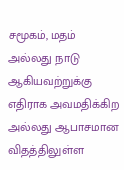சமூகம், மதம் அல்லது நாடு ஆகியவற்றுக்கு எதிராக அவமதிக்கிற அல்லது ஆபாசமான விதத்திலுள்ள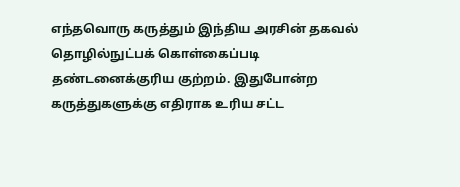எந்தவொரு கருத்தும் இந்திய அரசின் தகவல் தொழில்நுட்பக் கொள்கைப்படி தண்டனைக்குரிய குற்றம். இதுபோன்ற கருத்துகளுக்கு எதிராக உரிய சட்ட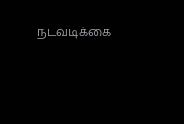நடவடிக்கை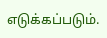எடுக்கப்படும்.